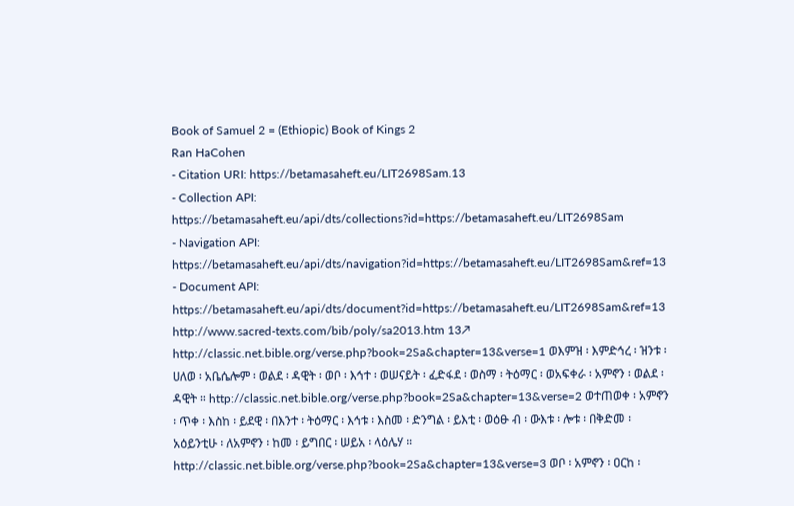Book of Samuel 2 = (Ethiopic) Book of Kings 2
Ran HaCohen
- Citation URI: https://betamasaheft.eu/LIT2698Sam.13
- Collection API: https://betamasaheft.eu/api/dts/collections?id=https://betamasaheft.eu/LIT2698Sam
- Navigation API: https://betamasaheft.eu/api/dts/navigation?id=https://betamasaheft.eu/LIT2698Sam&ref=13
- Document API: https://betamasaheft.eu/api/dts/document?id=https://betamasaheft.eu/LIT2698Sam&ref=13
http://www.sacred-texts.com/bib/poly/sa2013.htm 13↗ http://classic.net.bible.org/verse.php?book=2Sa&chapter=13&verse=1 ወእምዝ ፡ እምድኅረ ፡ ዝንቱ ፡ ሀለወ ፡ አቤሴሎም ፡ ወልደ ፡ ዳዊት ፡ ወቦ ፡ እኅተ ፡ ወሠናይት ፡ ፈድፋደ ፡ ወስማ ፡ ትዕማር ፡ ወአፍቀራ ፡ አምኖን ፡ ወልደ ፡ ዳዊት ። http://classic.net.bible.org/verse.php?book=2Sa&chapter=13&verse=2 ወተጠወቀ ፡ አምኖን ፡ ጥቀ ፡ እስከ ፡ ይደዊ ፡ በእንተ ፡ ትዕማር ፡ እኅቱ ፡ እስመ ፡ ድንግል ፡ ይእቲ ፡ ወዕፁ ብ ፡ ውእቱ ፡ ሎቱ ፡ በቅድመ ፡ አዕይንቲሁ ፡ ለአምኖን ፡ ከመ ፡ ይግበር ፡ ሠይአ ፡ ላዕሌሃ ። http://classic.net.bible.org/verse.php?book=2Sa&chapter=13&verse=3 ወቦ ፡ አምኖን ፡ ዐርከ ፡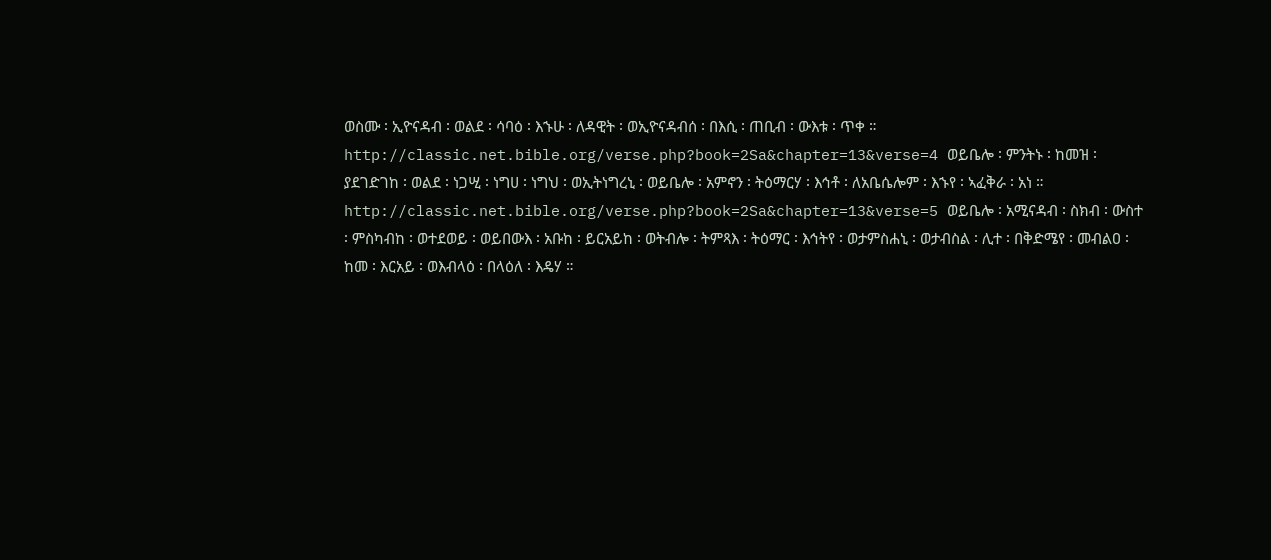ወስሙ ፡ ኢዮናዳብ ፡ ወልደ ፡ ሳባዕ ፡ እኁሁ ፡ ለዳዊት ፡ ወኢዮናዳብሰ ፡ በእሲ ፡ ጠቢብ ፡ ውእቱ ፡ ጥቀ ። http://classic.net.bible.org/verse.php?book=2Sa&chapter=13&verse=4 ወይቤሎ ፡ ምንትኑ ፡ ከመዝ ፡ ያደገድገከ ፡ ወልደ ፡ ነጋሢ ፡ ነግሀ ፡ ነግህ ፡ ወኢትነግረኒ ፡ ወይቤሎ ፡ አምኖን ፡ ትዕማርሃ ፡ እኅቶ ፡ ለአቤሴሎም ፡ እኁየ ፡ ኣፈቅራ ፡ አነ ። http://classic.net.bible.org/verse.php?book=2Sa&chapter=13&verse=5 ወይቤሎ ፡ አሚናዳብ ፡ ስክብ ፡ ውስተ ፡ ምስካብከ ፡ ወተደወይ ፡ ወይበውእ ፡ አቡከ ፡ ይርአይከ ፡ ወትብሎ ፡ ትምጻእ ፡ ትዕማር ፡ እኅትየ ፡ ወታምስሐኒ ፡ ወታብስል ፡ ሊተ ፡ በቅድሜየ ፡ መብልዐ ፡ ከመ ፡ እርአይ ፡ ወእብላዕ ፡ በላዕለ ፡ እዴሃ ።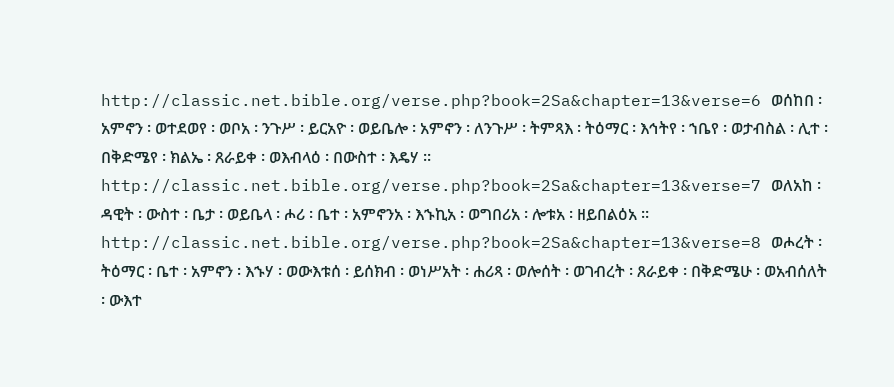http://classic.net.bible.org/verse.php?book=2Sa&chapter=13&verse=6 ወሰከበ ፡ አምኖን ፡ ወተደወየ ፡ ወቦአ ፡ ንጉሥ ፡ ይርአዮ ፡ ወይቤሎ ፡ አምኖን ፡ ለንጉሥ ፡ ትምጻእ ፡ ትዕማር ፡ እኅትየ ፡ ኀቤየ ፡ ወታብስል ፡ ሊተ ፡ በቅድሜየ ፡ ክልኤ ፡ ጸራይቀ ፡ ወእብላዕ ፡ በውስተ ፡ እዴሃ ። http://classic.net.bible.org/verse.php?book=2Sa&chapter=13&verse=7 ወለአከ ፡ ዳዊት ፡ ውስተ ፡ ቤታ ፡ ወይቤላ ፡ ሖሪ ፡ ቤተ ፡ አምኖንአ ፡ እኁኪአ ፡ ወግበሪአ ፡ ሎቱአ ፡ ዘይበልዕአ ። http://classic.net.bible.org/verse.php?book=2Sa&chapter=13&verse=8 ወሖረት ፡ ትዕማር ፡ ቤተ ፡ አምኖን ፡ እኁሃ ፡ ወውእቱሰ ፡ ይሰክብ ፡ ወነሥአት ፡ ሐሪጻ ፡ ወሎሰት ፡ ወገብረት ፡ ጸራይቀ ፡ በቅድሜሁ ፡ ወአብሰለት ፡ ውእተ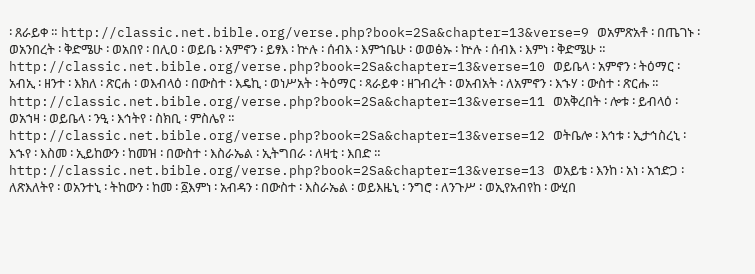፡ ጸራይቀ ። http://classic.net.bible.org/verse.php?book=2Sa&chapter=13&verse=9 ወአምጽአቶ ፡ በጤገኑ ፡ ወአንበረት ፡ ቅድሜሁ ፡ ወአበየ ፡ በሊዐ ፡ ወይቤ ፡ አምኖን ፡ ይፃእ ፡ ኵሉ ፡ ሰብእ ፡ እምኀቤሁ ፡ ወወፅኡ ፡ ኵሉ ፡ ሰብእ ፡ እምነ ፡ ቅድሜሁ ። http://classic.net.bible.org/verse.php?book=2Sa&chapter=13&verse=10 ወይቤላ ፡ አምኖን ፡ ትዕማር ፡ አብኢ ፡ ዘንተ ፡ እክለ ፡ ጽርሐ ፡ ወእብላዕ ፡ በውስተ ፡ እዴኪ ፡ ወነሥአት ፡ ትዕማር ፡ ጻራይቀ ፡ ዘገብረት ፡ ወአብአት ፡ ለአምኖን ፡ እኁሃ ፡ ውስተ ፡ ጽርሑ ። http://classic.net.bible.org/verse.php?book=2Sa&chapter=13&verse=11 ወአቅረበት ፡ ሎቱ ፡ ይብላዕ ፡ ወአኀዛ ፡ ወይቤላ ፡ ንዒ ፡ እኅትየ ፡ ስክቢ ፡ ምስሌየ ። http://classic.net.bible.org/verse.php?book=2Sa&chapter=13&verse=12 ወትቤሎ ፡ እኅቱ ፡ ኢታኅስረኒ ፡ እኁየ ፡ እስመ ፡ ኢይከውን ፡ ከመዝ ፡ በውስተ ፡ እስራኤል ፡ ኢትግበራ ፡ ለዛቲ ፡ እበድ ። http://classic.net.bible.org/verse.php?book=2Sa&chapter=13&verse=13 ወአይቴ ፡ እንከ ፡ አነ ፡ አኀድጋ ፡ ለጽእለትየ ፡ ወአንተኒ ፡ ትከውን ፡ ከመ ፡ ፩እምነ ፡ አብዳን ፡ በውስተ ፡ እስራኤል ፡ ወይእዜኒ ፡ ንግሮ ፡ ለንጉሥ ፡ ወኢየአብየከ ፡ ውሂበ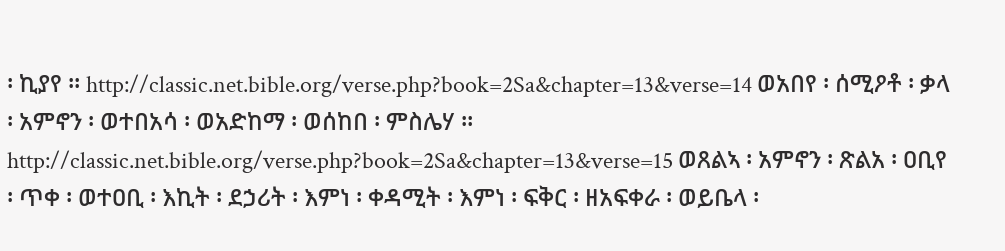፡ ኪያየ ። http://classic.net.bible.org/verse.php?book=2Sa&chapter=13&verse=14 ወአበየ ፡ ሰሚዖቶ ፡ ቃላ ፡ አምኖን ፡ ወተበአሳ ፡ ወአድከማ ፡ ወሰከበ ፡ ምስሌሃ ። http://classic.net.bible.org/verse.php?book=2Sa&chapter=13&verse=15 ወጸልኣ ፡ አምኖን ፡ ጽልአ ፡ ዐቢየ ፡ ጥቀ ፡ ወተዐቢ ፡ እኪት ፡ ደኃሪት ፡ እምነ ፡ ቀዳሚት ፡ እምነ ፡ ፍቅር ፡ ዘአፍቀራ ፡ ወይቤላ ፡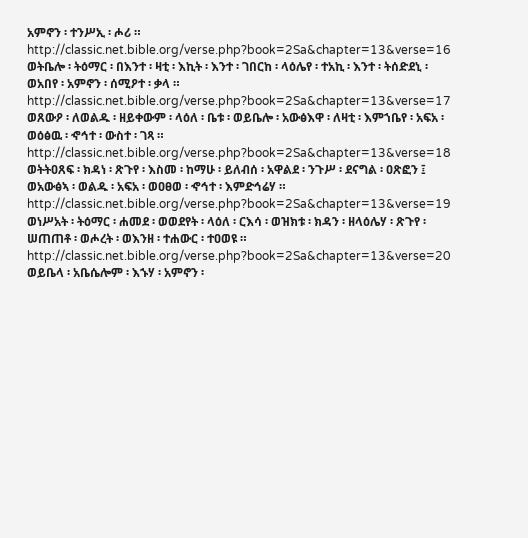አምኖን ፡ ተንሥኢ ፡ ሖሪ ። http://classic.net.bible.org/verse.php?book=2Sa&chapter=13&verse=16 ወትቤሎ ፡ ትዕማር ፡ በእንተ ፡ ዛቲ ፡ እኪት ፡ እንተ ፡ ገበርከ ፡ ላዕሌየ ፡ ተአኪ ፡ እንተ ፡ ትሰድደኒ ፡ ወአበየ ፡ አምኖን ፡ ሰሚዖተ ፡ ቃላ ። http://classic.net.bible.org/verse.php?book=2Sa&chapter=13&verse=17 ወጸውዖ ፡ ለወልዱ ፡ ዘይቀውም ፡ ላዕለ ፡ ቤቱ ፡ ወይቤሎ ፡ አውፅእዋ ፡ ለዛቲ ፡ እምኀቤየ ፡ አፍአ ፡ ወዕፅዉ ፡ ኆኅተ ፡ ውስተ ፡ ገጻ ። http://classic.net.bible.org/verse.php?book=2Sa&chapter=13&verse=18 ወትትዐጸፍ ፡ ክዳነ ፡ ጽጉየ ፡ እስመ ፡ ከማሁ ፡ ይለብሰ ፡ አዋልደ ፡ ንጉሥ ፡ ደናግል ፡ ዐጽፎን ፤ ወአውፅኣ ፡ ወልዱ ፡ አፍአ ፡ ወዐፀወ ፡ ኆኅተ ፡ እምድኅሬሃ ። http://classic.net.bible.org/verse.php?book=2Sa&chapter=13&verse=19 ወነሥአት ፡ ትዕማር ፡ ሐመደ ፡ ወወደየት ፡ ላዕለ ፡ ርእሳ ፡ ወዝክቱ ፡ ክዳን ፡ ዘላዕሌሃ ፡ ጽጉየ ፡ ሠጠጠቶ ፡ ወሖረት ፡ ወእንዘ ፡ ተሐውር ፡ ተዐወዩ ። http://classic.net.bible.org/verse.php?book=2Sa&chapter=13&verse=20 ወይቤላ ፡ አቤሴሎም ፡ እኁሃ ፡ አምኖን ፡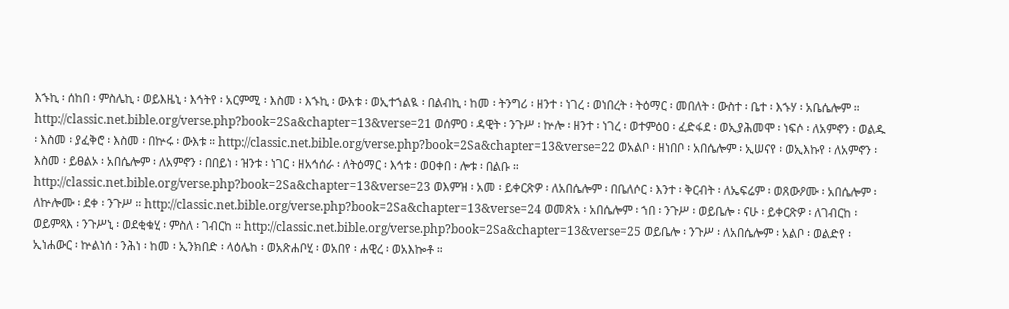እኁኪ ፡ ሰከበ ፡ ምስሌኪ ፡ ወይእዜኒ ፡ እኅትየ ፡ አርምሚ ፡ እስመ ፡ እኁኪ ፡ ውእቱ ፡ ወኢተኀልዪ ፡ በልብኪ ፡ ከመ ፡ ትንግሪ ፡ ዘንተ ፡ ነገረ ፡ ወነበረት ፡ ትዕማር ፡ መበለት ፡ ውስተ ፡ ቤተ ፡ እኁሃ ፡ አቤሴሎም ። http://classic.net.bible.org/verse.php?book=2Sa&chapter=13&verse=21 ወሰምዐ ፡ ዳዊት ፡ ንጉሥ ፡ ኵሎ ፡ ዘንተ ፡ ነገረ ፡ ወተምዕዐ ፡ ፈድፋደ ፡ ወኢያሕመሞ ፡ ነፍሶ ፡ ለአምኖን ፡ ወልዱ ፡ እስመ ፡ ያፈቅሮ ፡ እስመ ፡ በኵሩ ፡ ውእቱ ። http://classic.net.bible.org/verse.php?book=2Sa&chapter=13&verse=22 ወአልቦ ፡ ዘነበቦ ፡ አበሴሎም ፡ ኢሠናየ ፡ ወኢእኩየ ፡ ለአምኖን ፡ እስመ ፡ ይፀልኦ ፡ አበሴሎም ፡ ለአምኖን ፡ በበይነ ፡ ዝንቱ ፡ ነገር ፡ ዘአኅሰራ ፡ ለትዕማር ፡ እኅቱ ፡ ወዐቀበ ፡ ሎቱ ፡ በልቡ ። http://classic.net.bible.org/verse.php?book=2Sa&chapter=13&verse=23 ወእምዝ ፡ አመ ፡ ይቀርጽዎ ፡ ለአበሴሎም ፡ በቤለሶር ፡ እንተ ፡ ቅርብት ፡ ለኤፍሬም ፡ ወጸውዖሙ ፡ አበሴሎም ፡ ለኵሎሙ ፡ ደቀ ፡ ንጉሥ ። http://classic.net.bible.org/verse.php?book=2Sa&chapter=13&verse=24 ወመጽአ ፡ አበሴሎም ፡ ኀበ ፡ ንጉሥ ፡ ወይቤሎ ፡ ናሁ ፡ ይቀርጽዎ ፡ ለገብርከ ፡ ወይምጻእ ፡ ንጉሥኒ ፡ ወደቂቁሂ ፡ ምስለ ፡ ገብርከ ። http://classic.net.bible.org/verse.php?book=2Sa&chapter=13&verse=25 ወይቤሎ ፡ ንጉሥ ፡ ለአበሴሎም ፡ አልቦ ፡ ወልድየ ፡ ኢነሐውር ፡ ኵልነሰ ፡ ንሕነ ፡ ከመ ፡ ኢንክበድ ፡ ላዕሌከ ፡ ወአጽሐቦሂ ፡ ወአበየ ፡ ሐዊረ ፡ ወአእኰቶ ።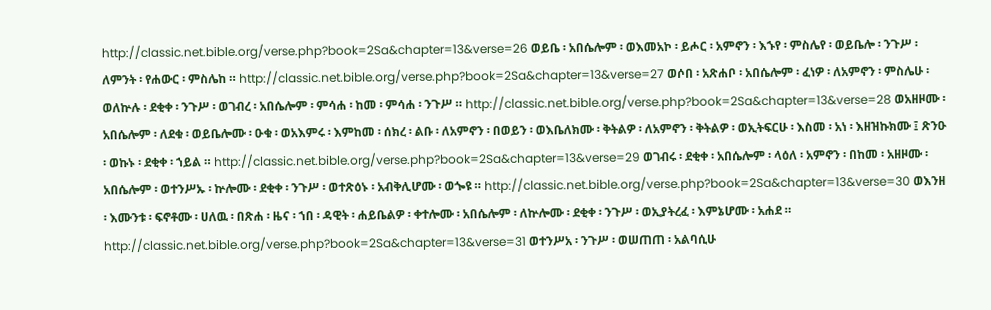http://classic.net.bible.org/verse.php?book=2Sa&chapter=13&verse=26 ወይቤ ፡ አበሴሎም ፡ ወእመአኮ ፡ ይሖር ፡ አምኖን ፡ እኁየ ፡ ምስሌየ ፡ ወይቤሎ ፡ ንጉሥ ፡ ለምንት ፡ የሐውር ፡ ምስሌከ ። http://classic.net.bible.org/verse.php?book=2Sa&chapter=13&verse=27 ወሶበ ፡ አጽሐቦ ፡ አበሴሎም ፡ ፈነዎ ፡ ለአምኖን ፡ ምስሌሁ ፡ ወለኵሉ ፡ ደቂቀ ፡ ንጉሥ ፡ ወገብረ ፡ አበሴሎም ፡ ምሳሐ ፡ ከመ ፡ ምሳሐ ፡ ንጉሥ ። http://classic.net.bible.org/verse.php?book=2Sa&chapter=13&verse=28 ወአዘዞሙ ፡ አበሴሎም ፡ ለደቁ ፡ ወይቤሎሙ ፡ ዑቁ ፡ ወአእምሩ ፡ እምከመ ፡ ሰክረ ፡ ልቡ ፡ ለአምኖን ፡ በወይን ፡ ወእቤለክሙ ፡ ቅትልዎ ፡ ለአምኖን ፡ ቅትልዎ ፡ ወኢትፍርሁ ፡ እስመ ፡ አነ ፡ እዘዝኩክሙ ፤ ጽንዑ ፡ ወኩኑ ፡ ደቂቀ ፡ ኀይል ። http://classic.net.bible.org/verse.php?book=2Sa&chapter=13&verse=29 ወገብሩ ፡ ደቂቀ ፡ አበሴሎም ፡ ላዕለ ፡ አምኖን ፡ በከመ ፡ አዘዞሙ ፡ አበሴሎም ፡ ወተንሥኡ ፡ ኵሎሙ ፡ ደቂቀ ፡ ንጉሥ ፡ ወተጽዕኑ ፡ አብቅሊሆሙ ፡ ወጐዩ ። http://classic.net.bible.org/verse.php?book=2Sa&chapter=13&verse=30 ወእንዘ ፡ እሙንቱ ፡ ፍኖቶሙ ፡ ሀለዉ ፡ በጽሐ ፡ ዜና ፡ ኀበ ፡ ዳዊት ፡ ሐይቤልዎ ፡ ቀተሎሙ ፡ አበሴሎም ፡ ለኵሎሙ ፡ ደቂቀ ፡ ንጉሥ ፡ ወኢያትረፈ ፡ እምኔሆሙ ፡ አሐደ ። http://classic.net.bible.org/verse.php?book=2Sa&chapter=13&verse=31 ወተንሥአ ፡ ንጉሥ ፡ ወሠጠጠ ፡ አልባሲሁ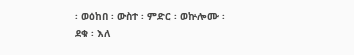፡ ወዕከበ ፡ ውስተ ፡ ምድር ፡ ወኵሎሙ ፡ ደቁ ፡ እለ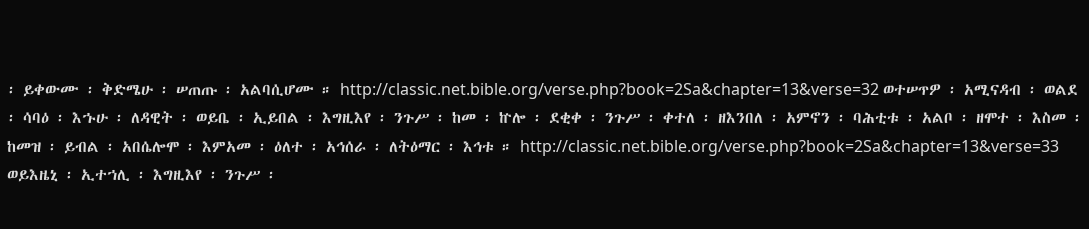፡ ይቀውሙ ፡ ቅድሜሁ ፡ ሠጠጡ ፡ አልባሲሆሙ ። http://classic.net.bible.org/verse.php?book=2Sa&chapter=13&verse=32 ወተሠጥዎ ፡ አሚናዳብ ፡ ወልደ ፡ ሳባዕ ፡ እኁሁ ፡ ለዳዊት ፡ ወይቤ ፡ ኢይበል ፡ እግዚእየ ፡ ንጉሥ ፡ ከመ ፡ ኵሎ ፡ ደቂቀ ፡ ንጉሥ ፡ ቀተለ ፡ ዘእንበለ ፡ አምኖን ፡ ባሕቲቱ ፡ አልቦ ፡ ዘሞተ ፡ እስመ ፡ ከመዝ ፡ ይብል ፡ አበሴሎሞ ፡ እምአመ ፡ ዕለተ ፡ አኅሰራ ፡ ለትዕማር ፡ እኅቱ ። http://classic.net.bible.org/verse.php?book=2Sa&chapter=13&verse=33 ወይእዜኒ ፡ ኢተኀሊ ፡ እግዚእየ ፡ ንጉሥ ፡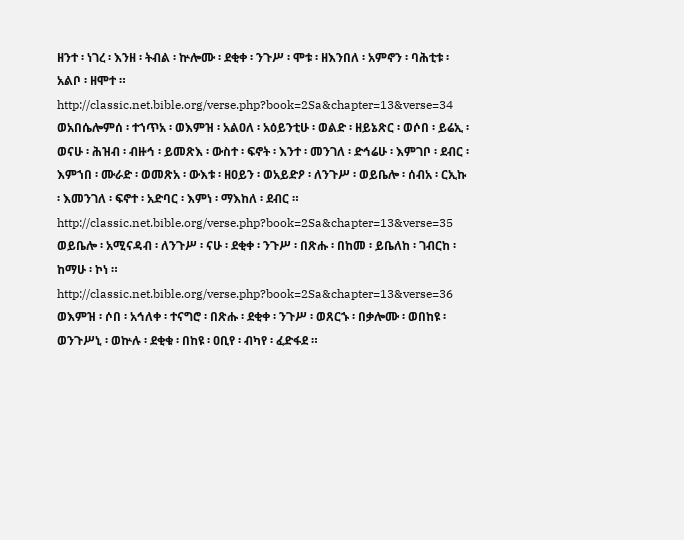ዘንተ ፡ ነገረ ፡ እንዘ ፡ ትብል ፡ ኵሎሙ ፡ ደቂቀ ፡ ንጉሥ ፡ ሞቱ ፡ ዘእንበለ ፡ አምኖን ፡ ባሕቲቱ ፡ አልቦ ፡ ዘሞተ ። http://classic.net.bible.org/verse.php?book=2Sa&chapter=13&verse=34 ወአበሴሎምሰ ፡ ተኀጥአ ፡ ወእምዝ ፡ አልዐለ ፡ አዕይንቲሁ ፡ ወልድ ፡ ዘይኔጽር ፡ ወሶበ ፡ ይሬኢ ፡ ወናሁ ፡ ሕዝብ ፡ ብዙኅ ፡ ይመጽእ ፡ ውስተ ፡ ፍኖት ፡ እንተ ፡ መንገለ ፡ ድኅሬሁ ፡ እምገቦ ፡ ደብር ፡ እምኀበ ፡ ሙራድ ፡ ወመጽአ ፡ ውእቱ ፡ ዘዐይን ፡ ወአይድዖ ፡ ለንጉሥ ፡ ወይቤሎ ፡ ሰብአ ፡ ርኢኩ ፡ እመንገለ ፡ ፍኖተ ፡ አድባር ፡ እምነ ፡ ማእከለ ፡ ደብር ። http://classic.net.bible.org/verse.php?book=2Sa&chapter=13&verse=35 ወይቤሎ ፡ አሚናዳብ ፡ ለንጉሥ ፡ ናሁ ፡ ደቂቀ ፡ ንጉሥ ፡ በጽሑ ፡ በከመ ፡ ይቤለከ ፡ ገብርከ ፡ ከማሁ ፡ ኮነ ። http://classic.net.bible.org/verse.php?book=2Sa&chapter=13&verse=36 ወእምዝ ፡ ሶበ ፡ አኅለቀ ፡ ተናግሮ ፡ በጽሑ ፡ ደቂቀ ፡ ንጉሥ ፡ ወጸርኁ ፡ በቃሎሙ ፡ ወበከዩ ፡ ወንጉሥኒ ፡ ወኵሉ ፡ ደቂቁ ፡ በከዩ ፡ ዐቢየ ፡ ብካየ ፡ ፈድፋደ ።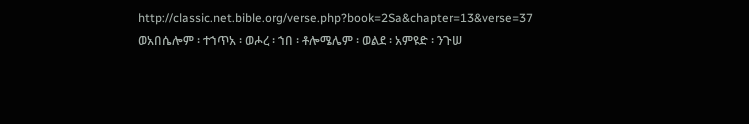http://classic.net.bible.org/verse.php?book=2Sa&chapter=13&verse=37 ወአበሴሎም ፡ ተኀጥአ ፡ ወሖረ ፡ ኀበ ፡ ቶሎሜሌም ፡ ወልደ ፡ አምዩድ ፡ ንጉሠ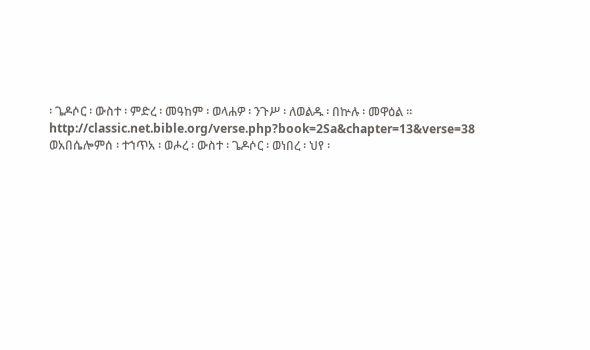፡ ጌዶሶር ፡ ውስተ ፡ ምድረ ፡ መዓከም ፡ ወላሐዎ ፡ ንጉሥ ፡ ለወልዱ ፡ በኵሉ ፡ መዋዕል ። http://classic.net.bible.org/verse.php?book=2Sa&chapter=13&verse=38 ወአበሴሎምሰ ፡ ተኀጥአ ፡ ወሖረ ፡ ውስተ ፡ ጌዶሶር ፡ ወነበረ ፡ ህየ ፡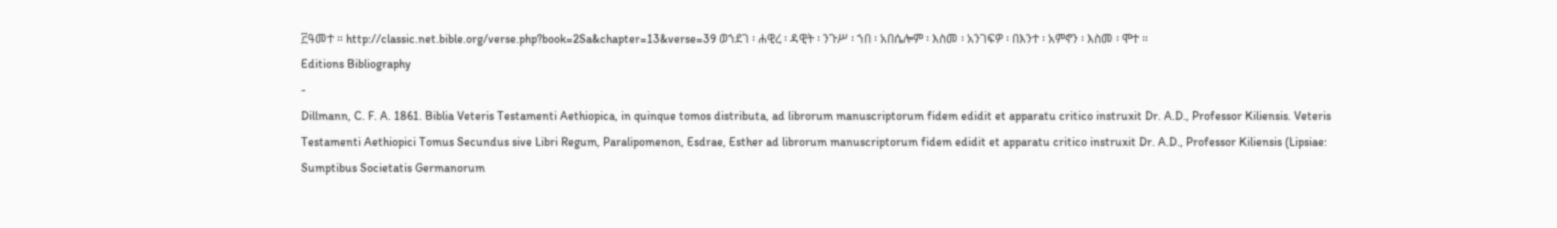፫ዓመተ ። http://classic.net.bible.org/verse.php?book=2Sa&chapter=13&verse=39 ወኀደገ ፡ ሐዊረ ፡ ዳዊት ፡ ንጉሥ ፡ ኀበ ፡ አበሴሎም ፡ እስመ ፡ አንገፍዎ ፡ በእንተ ፡ አምኖን ፡ እስመ ፡ ሞተ ።
Editions Bibliography
-
Dillmann, C. F. A. 1861. Biblia Veteris Testamenti Aethiopica, in quinque tomos distributa, ad librorum manuscriptorum fidem edidit et apparatu critico instruxit Dr. A.D., Professor Kiliensis. Veteris Testamenti Aethiopici Tomus Secundus sive Libri Regum, Paralipomenon, Esdrae, Esther ad librorum manuscriptorum fidem edidit et apparatu critico instruxit Dr. A.D., Professor Kiliensis (Lipsiae: Sumptibus Societatis Germanorum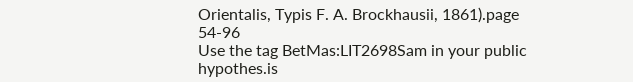Orientalis, Typis F. A. Brockhausii, 1861).page 54-96
Use the tag BetMas:LIT2698Sam in your public hypothes.is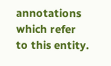annotations which refer to this entity.